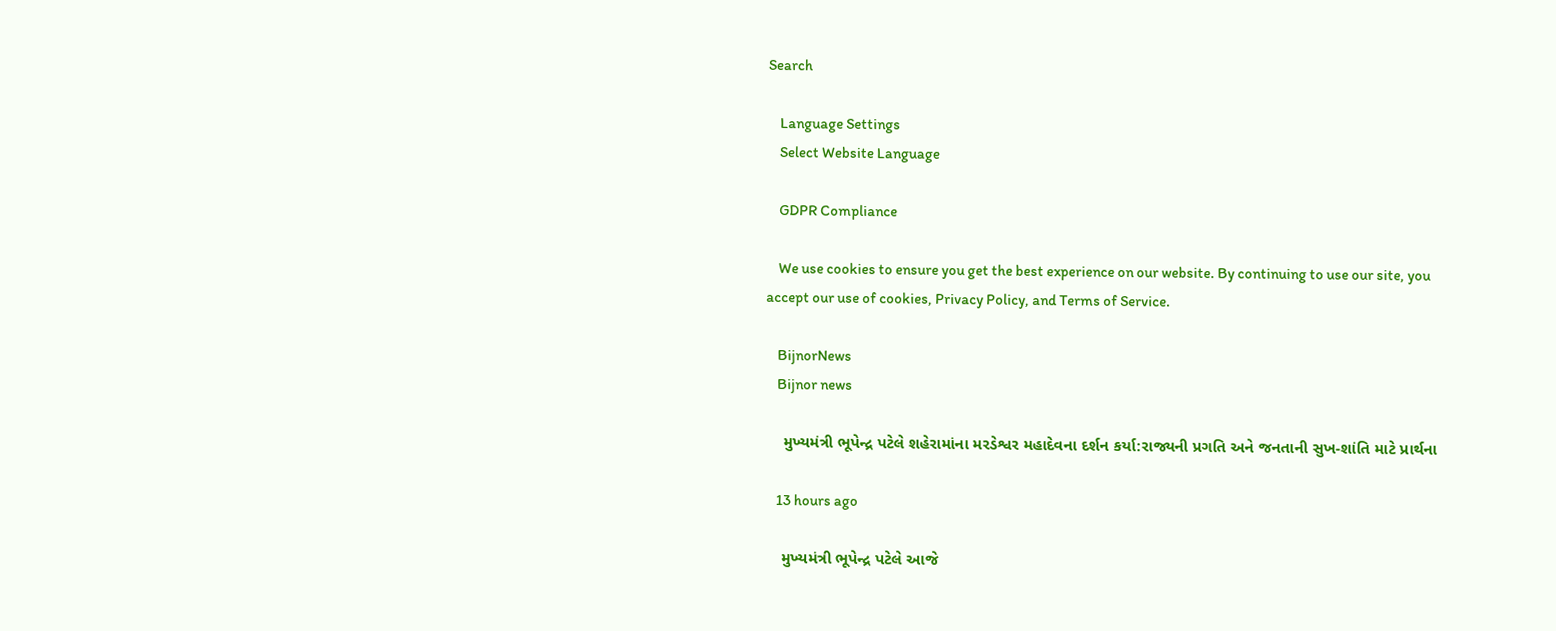Search

    Language Settings
    Select Website Language

    GDPR Compliance

    We use cookies to ensure you get the best experience on our website. By continuing to use our site, you accept our use of cookies, Privacy Policy, and Terms of Service.

    BijnorNews
    Bijnor news

    મુખ્યમંત્રી ભૂપેન્દ્ર પટેલે શહેરામાંના મરડેશ્વર મહાદેવના દર્શન કર્યા:રાજ્યની પ્રગતિ અને જનતાની સુખ-શાંતિ માટે પ્રાર્થના

    13 hours ago

    મુખ્યમંત્રી ભૂપેન્દ્ર પટેલે આજે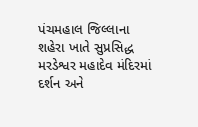પંચમહાલ જિલ્લાના શહેરા ખાતે સુપ્રસિદ્ધ મરડેશ્વર મહાદેવ મંદિરમાં દર્શન અને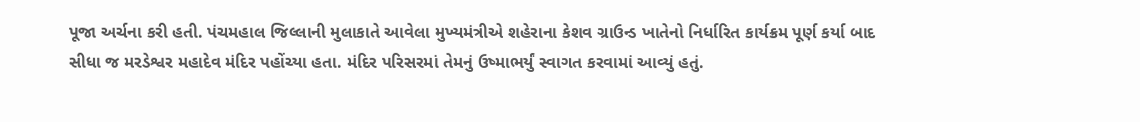પૂજા અર્ચના કરી હતી. પંચમહાલ જિલ્લાની મુલાકાતે આવેલા મુખ્યમંત્રીએ શહેરાના કેશવ ગ્રાઉન્ડ ખાતેનો નિર્ધારિત કાર્યક્રમ પૂર્ણ કર્યા બાદ સીધા જ મરડેશ્વર મહાદેવ મંદિર પહોંચ્યા હતા. મંદિર પરિસરમાં તેમનું ઉષ્માભર્યું સ્વાગત કરવામાં આવ્યું હતું.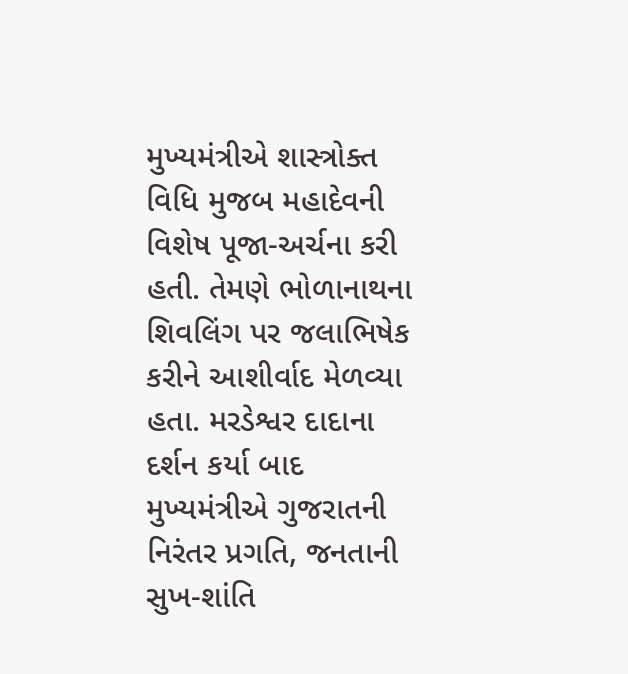મુખ્યમંત્રીએ શાસ્ત્રોક્ત વિધિ મુજબ મહાદેવની વિશેષ પૂજા-અર્ચના કરી હતી. તેમણે ભોળાનાથના શિવલિંગ પર જલાભિષેક કરીને આશીર્વાદ મેળવ્યા હતા. મરડેશ્વર દાદાના દર્શન કર્યા બાદ મુખ્યમંત્રીએ ગુજરાતની નિરંતર પ્રગતિ, જનતાની સુખ-શાંતિ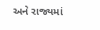અને રાજ્યમાં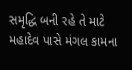સમૃદ્ધિ બની રહે તે માટે મહાદેવ પાસે મંગલ કામના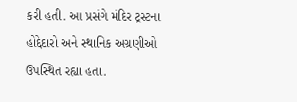કરી હતી. આ પ્રસંગે મંદિર ટ્રસ્ટના હોદ્દેદારો અને સ્થાનિક અગ્રણીઓ ઉપસ્થિત રહ્યા હતા.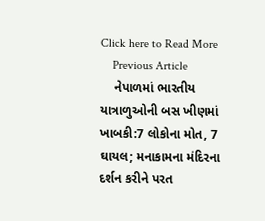Click here to Read More
    Previous Article
    નેપાળમાં ભારતીય યાત્રાળુઓની બસ ખીણમાં ખાબકી:7 લોકોના મોત, 7 ઘાયલ; મનાકામના મંદિરના દર્શન કરીને પરત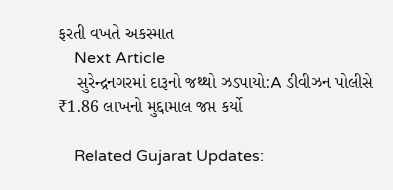ફરતી વખતે અકસ્માત
    Next Article
    સુરેન્દ્રનગરમાં દારૂનો જથ્થો ઝડપાયો:A ડીવીઝન પોલીસે ₹1.86 લાખનો મુદ્દામાલ જપ્ત કર્યો

    Related Gujarat Updates: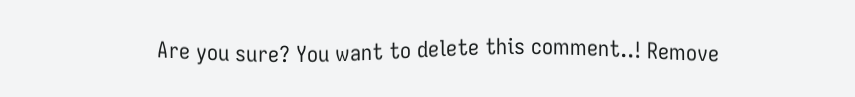Are you sure? You want to delete this comment..! Remove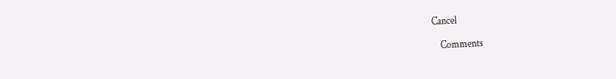Cancel

    Comments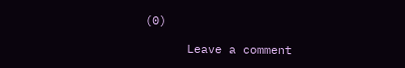(0)

      Leave a comment